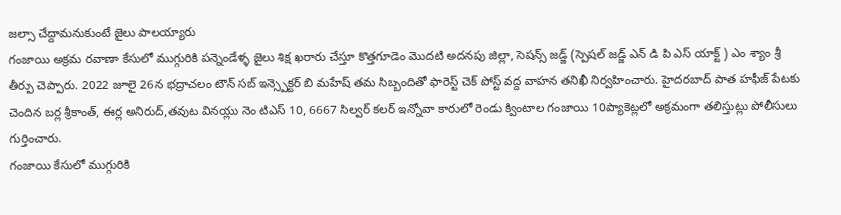జల్సా చేద్దామనుకుంటే జైలు పాలయ్యారు
గంజాయి అక్రమ రవాణా కేసులో ముగ్గురికి పన్నెండేళ్ళ జైలు శిక్ష ఖరారు చేస్తూ కొత్తగూడెం మొదటి అదనపు జిల్లా, సెషన్స్ జడ్జ్ (స్పెషల్ జడ్జ్ ఎన్ డి పి ఎస్ యాక్ట్ ) ఎం శ్యాం శ్రీ తీర్పు చెప్పారు. 2022 జూలై 26న భద్రాచలం టౌన్ సబ్ ఇన్స్పెక్టర్ బి మహేష్ తమ సిబ్బందితో ఫారెస్ట్ చెక్ పోస్ట్ వద్ద వాహన తనిఖీ నిర్వహించారు. హైదరబాద్ పాత హఫీజ్ పేటకు చెందిన బర్ల శ్రీకాంత్, ఈర్ల అనిరుద్,తవుట వినయ్లు నెం టిఎస్ 10, 6667 సిల్వర్ కలర్ ఇన్నోవా కారులో రెండు క్వింటాల గంజాయి 10ప్యాకెట్లలో అక్రమంగా తలిస్తుట్లు పోలీసులు గుర్తించారు.
గంజాయి కేసులో ముగ్గురికి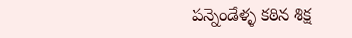పన్నెండేళ్ళ కఠిన శిక్ష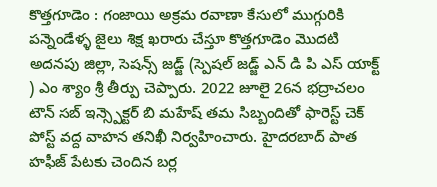కొత్తగూడెం : గంజాయి అక్రమ రవాణా కేసులో ముగ్గురికి పన్నెండేళ్ళ జైలు శిక్ష ఖరారు చేస్తూ కొత్తగూడెం మొదటి అదనపు జిల్లా, సెషన్స్ జడ్జ్ (స్పెషల్ జడ్జ్ ఎన్ డి పి ఎస్ యాక్ట్ ) ఎం శ్యాం శ్రీ తీర్పు చెప్పారు. 2022 జూలై 26న భద్రాచలం టౌన్ సబ్ ఇన్స్పెక్టర్ బి మహేష్ తమ సిబ్బందితో ఫారెస్ట్ చెక్ పోస్ట్ వద్ద వాహన తనిఖీ నిర్వహించారు. హైదరబాద్ పాత హఫీజ్ పేటకు చెందిన బర్ల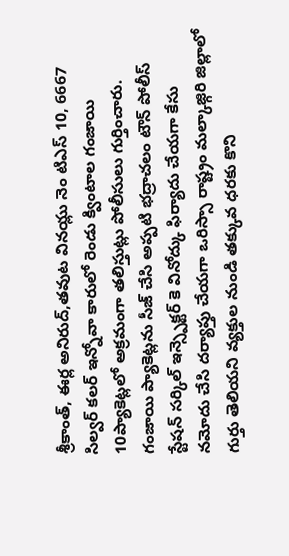శ్రీకాంత్, ఈర్ల అనిరుద్,తవుట వినయ్లు నెం టిఎస్ 10, 6667 సిల్వర్ కలర్ ఇన్నోవా కారులో రెండు క్వింటాల గంజాయి 10ప్యాకెట్లలో అక్రమంగా తలిస్తుట్లు పోలీసులు గుర్తించారు. గంజాయి ప్యాకెట్లను సీజ్ చేసి అప్పటి భద్రాచలం టౌన్ పోలీస్ స్టేషన్ సర్కిల్ ఇన్స్పెక్టర్ కె వినోద్కు ఫిర్యాదు చేయగా కేసు నమోదు చేసి దర్యాప్తు చేయగా ఒరిస్సా రాష్ట్రం మల్కాజ్గిరి జిల్లాలో గుర్తు తెలియని వ్యక్తుల నుండి తక్కువ ధరకు కొని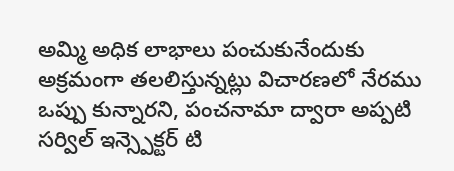అమ్మి అధిక లాభాలు పంచుకునేందుకు అక్రమంగా తలలిస్తున్నట్లు విచారణలో నేరము ఒప్పు కున్నారని, పంచనామా ద్వారా అప్పటి సర్విల్ ఇన్స్పెక్టర్ టి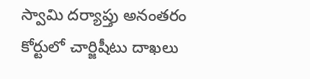స్వామి దర్యాప్తు అనంతరం కోర్టులో చార్జిషీటు దాఖలు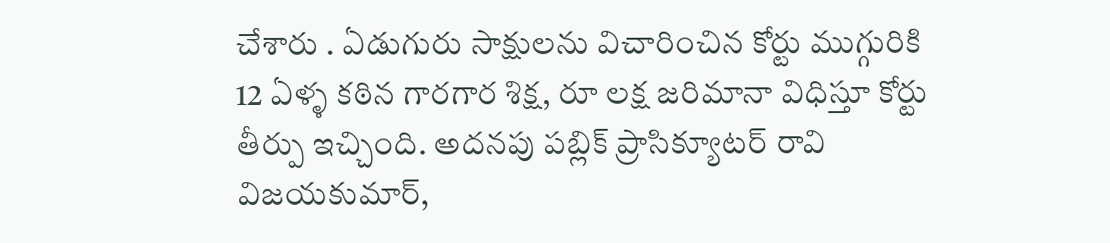చేశారు . ఏడుగురు సాక్షులను విచారించిన కోర్టు ముగ్గురికి 12 ఏళ్ళ కఠిన గారగార శిక్ష, రూ లక్ష జరిమానా విధిస్తూ కోర్టు తీర్పు ఇచ్చింది. అదనపు పబ్లిక్ ప్రాసిక్యూటర్ రావి విజయకుమార్,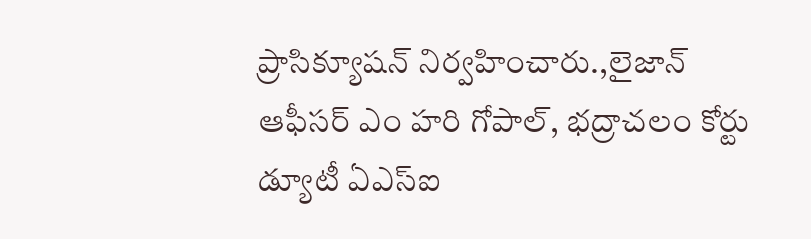ప్రాసిక్యూషన్ నిర్వహించారు.,లైజాన్ ఆఫీసర్ ఎం హరి గోపాల్, భద్రాచలం కోర్టు డ్యూటీ ఏఎస్ఐ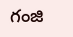గంజి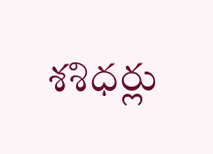శశిధర్లు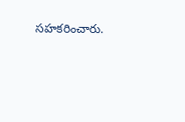సహకరించారు.